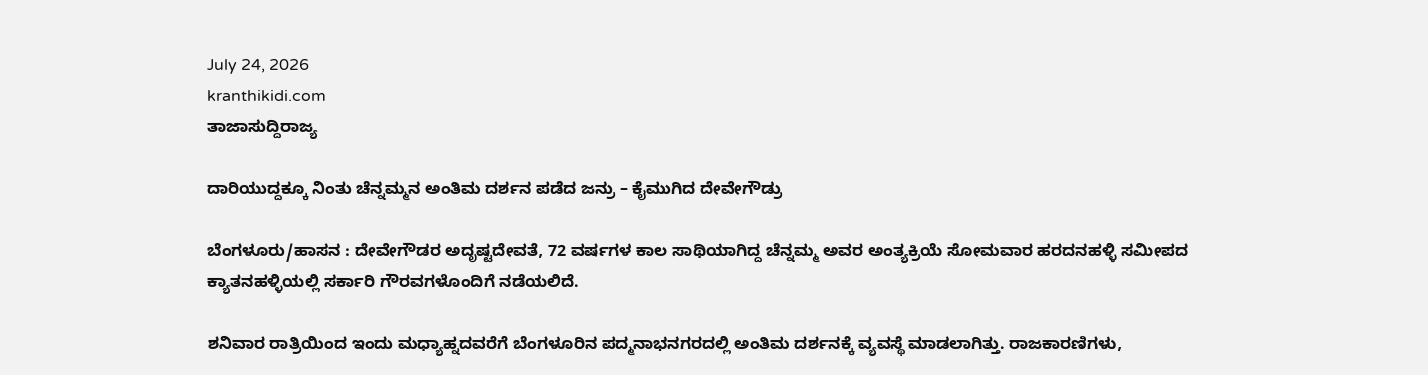July 24, 2026
kranthikidi.com
ತಾಜಾಸುದ್ದಿರಾಜ್ಯ

ದಾರಿಯುದ್ದಕ್ಕೂ ನಿಂತು ಚೆನ್ನಮ್ಮನ ಅಂತಿಮ ದರ್ಶನ ಪಡೆದ ಜನ್ರು – ಕೈಮುಗಿದ ದೇವೇಗೌಡ್ರು

ಬೆಂಗಳೂರು/ಹಾಸನ : ದೇವೇಗೌಡರ ಅದೃಷ್ಟದೇವತೆ, 72 ವರ್ಷಗಳ ಕಾಲ ಸಾಥಿಯಾಗಿದ್ದ ಚೆನ್ನಮ್ಮ ಅವರ ಅಂತ್ಯಕ್ರಿಯೆ ಸೋಮವಾರ ಹರದನಹಳ್ಳಿ ಸಮೀಪದ ಕ್ಯಾತನಹಳ್ಳಿಯಲ್ಲಿ ಸರ್ಕಾರಿ ಗೌರವಗಳೊಂದಿಗೆ ನಡೆಯಲಿದೆ.

ಶನಿವಾರ ರಾತ್ರಿಯಿಂದ ಇಂದು ಮಧ್ಯಾಹ್ನದವರೆಗೆ ಬೆಂಗಳೂರಿನ ಪದ್ಮನಾಭನಗರದಲ್ಲಿ ಅಂತಿಮ ದರ್ಶನಕ್ಕೆ ವ್ಯವಸ್ಥೆ ಮಾಡಲಾಗಿತ್ತು. ರಾಜಕಾರಣಿಗಳು,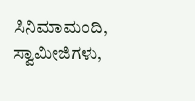ಸಿನಿಮಾಮಂದಿ, ಸ್ವಾಮೀಜಿಗಳು,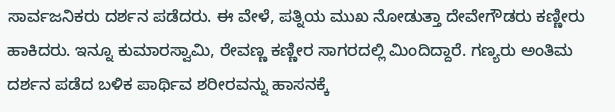ಸಾರ್ವಜನಿಕರು ದರ್ಶನ ಪಡೆದರು. ಈ ವೇಳೆ, ಪತ್ನಿಯ ಮುಖ ನೋಡುತ್ತಾ ದೇವೇಗೌಡರು ಕಣ್ಣೀರು ಹಾಕಿದರು. ಇನ್ನೂ ಕುಮಾರಸ್ವಾಮಿ, ರೇವಣ್ಣ ಕಣ್ಣೀರ ಸಾಗರದಲ್ಲಿ ಮಿಂದಿದ್ದಾರೆ. ಗಣ್ಯರು ಅಂತಿಮ ದರ್ಶನ ಪಡೆದ ಬಳಿಕ ಪಾರ್ಥಿವ ಶರೀರವನ್ನು ಹಾಸನಕ್ಕೆ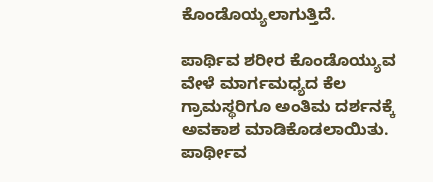ಕೊಂಡೊಯ್ಯಲಾಗುತ್ತಿದೆ.

ಪಾರ್ಥಿವ ಶರೀರ ಕೊಂಡೊಯ್ಯುವ ವೇಳೆ ಮಾರ್ಗಮಧ್ಯದ ಕೆಲ ಗ್ರಾಮಸ್ಥರಿಗೂ ಅಂತಿಮ ದರ್ಶನಕ್ಕೆ ಅವಕಾಶ ಮಾಡಿಕೊಡಲಾಯಿತು. ಪಾರ್ಥೀವ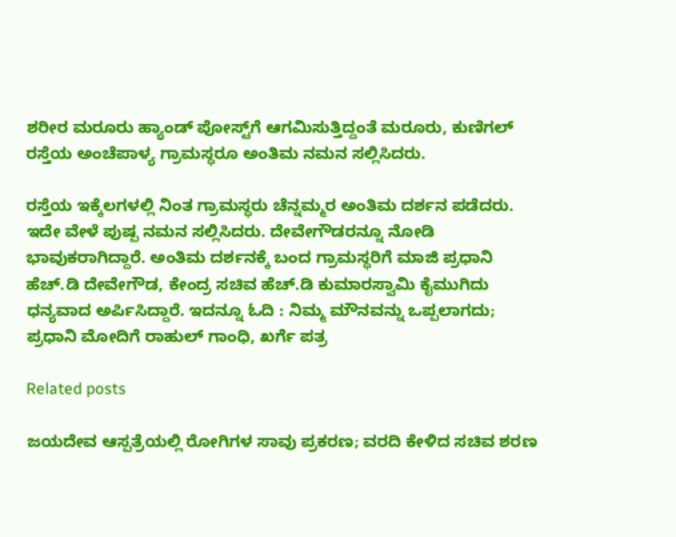ಶರೀರ ಮರೂರು ಹ್ಯಾಂಡ್ ಪೋಸ್ಟ್‌ಗೆ ಆಗಮಿಸುತ್ತಿದ್ದಂತೆ ಮರೂರು, ಕುಣಿಗಲ್ ರಸ್ತೆಯ ಅಂಚೆಪಾಳ್ಯ ಗ್ರಾಮಸ್ಥರೂ ಅಂತಿಮ ನಮನ ಸಲ್ಲಿಸಿದರು.

ರಸ್ತೆಯ ಇಕ್ಕೆಲಗಳಲ್ಲಿ ನಿಂತ ಗ್ರಾಮಸ್ಥರು ಚೆನ್ನಮ್ಮರ ಅಂತಿಮ ದರ್ಶನ ಪಡೆದರು. ಇದೇ ವೇಳೆ ಪುಷ್ಪ ನಮನ ಸಲ್ಲಿಸಿದರು. ದೇವೇಗೌಡರನ್ನೂ ನೋಡಿ ಭಾವುಕರಾಗಿದ್ದಾರೆ. ಅಂತಿಮ ದರ್ಶನಕ್ಕೆ ಬಂದ ಗ್ರಾಮಸ್ಥರಿಗೆ ಮಾಜಿ ಪ್ರಧಾನಿ ಹೆಚ್‌.ಡಿ ದೇವೇಗೌಡ, ಕೇಂದ್ರ ಸಚಿವ ಹೆಚ್‌.ಡಿ ಕುಮಾರಸ್ವಾಮಿ ಕೈಮುಗಿದು ಧನ್ಯವಾದ ಅರ್ಪಿಸಿದ್ದಾರೆ. ಇದನ್ನೂ ಓದಿ : ನಿಮ್ಮ ಮೌನವನ್ನು ಒಪ್ಪಲಾಗದು; ಪ್ರಧಾನಿ ಮೋದಿಗೆ ರಾಹುಲ್ ಗಾಂಧಿ, ಖರ್ಗೆ ಪತ್ರ

Related posts

ಜಯದೇವ ಆಸ್ಪತ್ರೆಯಲ್ಲಿ ರೋಗಿಗಳ ಸಾವು ಪ್ರಕರಣ; ವರದಿ ಕೇಳಿದ ಸಚಿವ ಶರಣ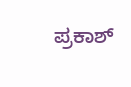ಪ್ರಕಾಶ್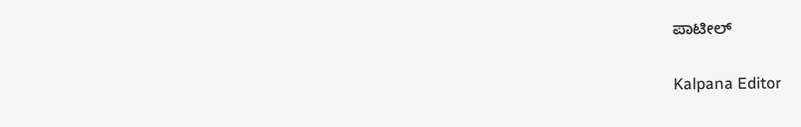ಪಾಟೀಲ್

Kalpana Editor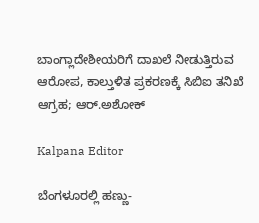ಬಾಂಗ್ಲಾದೇಶೀಯರಿಗೆ ದಾಖಲೆ ನೀಡುತ್ತಿರುವ ಆರೋಪ, ಕಾಲ್ತುಳಿತ ಪ್ರಕರಣಕ್ಕೆ ಸಿಬಿಐ ತನಿಖೆ ಆಗ್ರಹ; ಆರ್‌.ಅಶೋಕ್

Kalpana Editor

ಬೆಂಗಳೂರಲ್ಲಿ ಹಣ್ಣು-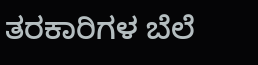ತರಕಾರಿಗಳ ಬೆಲೆ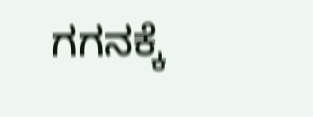ಗಗನಕ್ಕೆ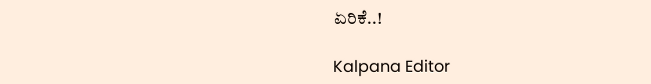ಏರಿಕೆ..!

Kalpana Editor